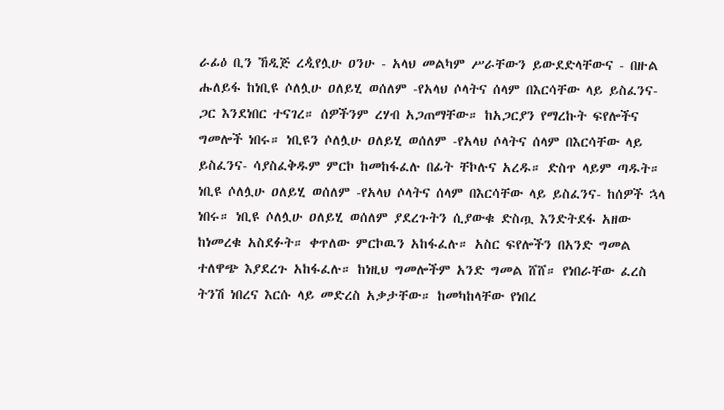ራፊዕ ቢን ኸዲጅ ረዺየሏሁ ዐንሁ - አላህ መልካም ሥራቸውን ይውደድላቸውና - በዙል ሑለይፋ ከነቢዩ ሶለሏሁ ዐለይሂ ወሰለም -የአላህ ሶላትና ሰላም በእርሳቸው ላይ ይስፈንና- ጋር እንደነበር ተናገረ። ሰዎችንም ረሃብ አጋጠማቸው። ከአጋርያን የማረኩት ፍየሎችና ግመሎች ነበሩ። ነቢዩን ሶለሏሁ ዐለይሂ ወሰለም -የአላህ ሶላትና ሰላም በእርሳቸው ላይ ይስፈንና- ሳያስፈቅዱም ምርኮ ከመከፋፈሉ በፊት ቸኮሉና አረዱ። ድስጥ ላይም ጣዱት። ነቢዩ ሶለሏሁ ዐለይሂ ወሰለም -የአላህ ሶላትና ሰላም በእርሳቸው ላይ ይስፈንና- ከሰዎች ኋላ ነበሩ። ነቢዩ ሶለሏሁ ዐለይሂ ወሰለም ያደረጉትን ሲያውቁ ድስጧ እንድትደፋ አዘው ከነመረቁ አስደፉት። ቀጥለው ምርኮዉን አከፋፈሉ። አስር ፍየሎችን በአንድ ግመል ተለዋጭ እያደረጉ አከፋፈሉ። ከነዚህ ግመሎችም አንድ ግመል ሸሸ። የነበራቸው ፈረስ ትንሽ ነበረና እርሱ ላይ መድረስ አቃታቸው። ከመካከላቸው የነበረ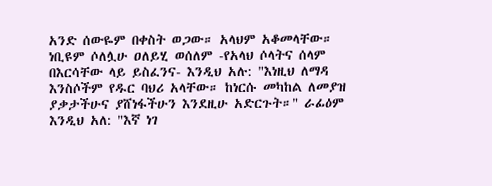አንድ ሰውዬም በቀስት ወጋው። አላህም አቆመላቸው። ነቢዩም ሶለሏሁ ዐለይሂ ወሰለም -የአላህ ሶላትና ሰላም በእርሳቸው ላይ ይስፈንና- እንዲህ አሉ: "እነዚህ ለማዳ እንስሶችም የዱር ባህሪ አላቸው። ከነርሱ መካከል ለመያዝ ያቃታችሁና ያሸነፋችሁን እንደዚሁ አድርጉት።" ራፊዕም እንዲህ አለ: "እኛ ነገ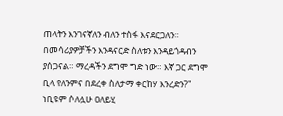ጠላትን እንገናኛለን ብለን ተስፋ እናደርጋለን። በመሳሪያዎቻችን እንዳናርድ ስለቱን እንዳይጎዳብን ያሰጋናል። ማረዳችን ደግሞ ግድ ነው። እኛ ጋር ደግሞ ቢላ የለንምና በደረቀ ስለታማ ቀርከሃ እንረድን?" ነቢዩም ሶለሏሁ ዐለይሂ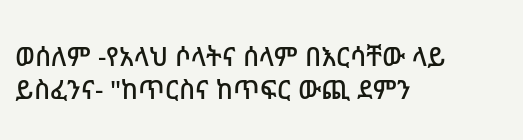ወሰለም -የአላህ ሶላትና ሰላም በእርሳቸው ላይ ይስፈንና- "ከጥርስና ከጥፍር ውጪ ደምን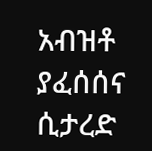አብዝቶ ያፈሰሰና ሲታረድ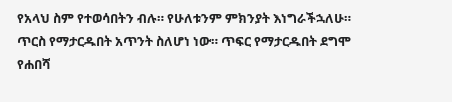የአላህ ስም የተወሳበትን ብሉ። የሁለቱንም ምክንያት እነግራችኋለሁ። ጥርስ የማታርዱበት አጥንት ስለሆነ ነው። ጥፍር የማታርዱበት ደግሞ የሐበሻ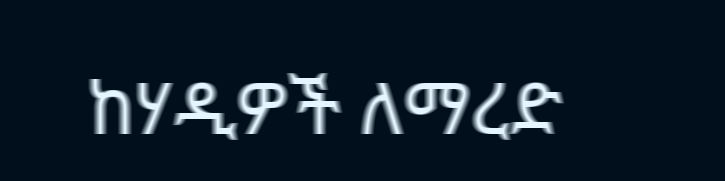ከሃዲዎች ለማረድ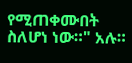የሚጠቀሙበት ስለሆነ ነው።" አሉ።